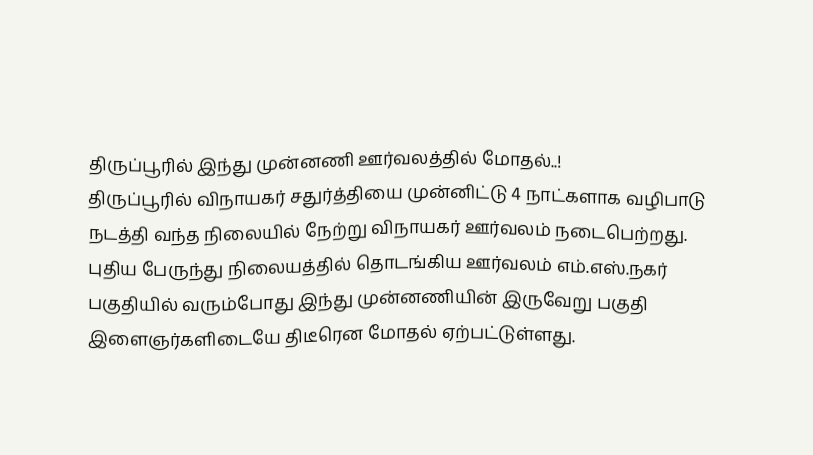திருப்பூரில் இந்து முன்னணி ஊர்வலத்தில் மோதல்..!
திருப்பூரில் விநாயகர் சதுர்த்தியை முன்னிட்டு 4 நாட்களாக வழிபாடு நடத்தி வந்த நிலையில் நேற்று விநாயகர் ஊர்வலம் நடைபெற்றது.
புதிய பேருந்து நிலையத்தில் தொடங்கிய ஊர்வலம் எம்.எஸ்.நகர் பகுதியில் வரும்போது இந்து முன்னணியின் இருவேறு பகுதி இளைஞர்களிடையே திடீரென மோதல் ஏற்பட்டுள்ளது.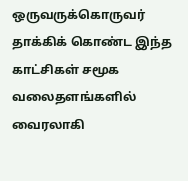ஒருவருக்கொருவர் தாக்கிக் கொண்ட இந்த காட்சிகள் சமூக வலைதளங்களில் வைரலாகி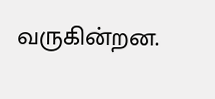வருகின்றன.